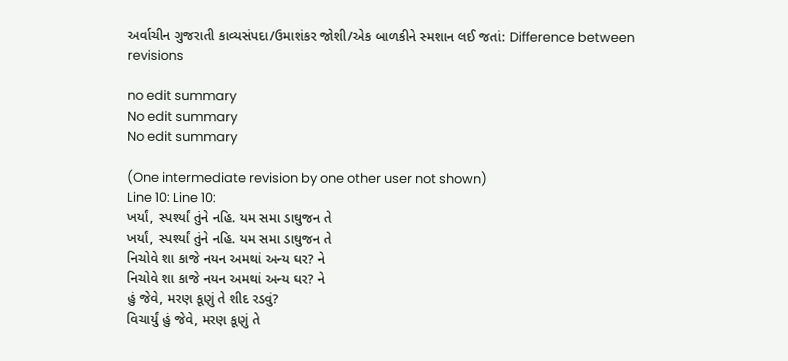અર્વાચીન ગુજરાતી કાવ્યસંપદા/ઉમાશંકર જોશી/એક બાળકીને સ્મશાન લઈ જતાં: Difference between revisions

no edit summary
No edit summary
No edit summary

(One intermediate revision by one other user not shown)
Line 10: Line 10:
ખર્યાં, સ્પર્શ્યાં તુંને નહિ. યમ સમા ડાઘુજન તે
ખર્યાં, સ્પર્શ્યાં તુંને નહિ. યમ સમા ડાઘુજન તે
નિચોવે શા કાજે નયન અમથાં અન્ય ઘર? ને
નિચોવે શા કાજે નયન અમથાં અન્ય ઘર? ને
હું જેવે, મરણ કૂણું તે શીદ રડવું?
વિચાર્યું હું જેવે, મરણ કૂણું તે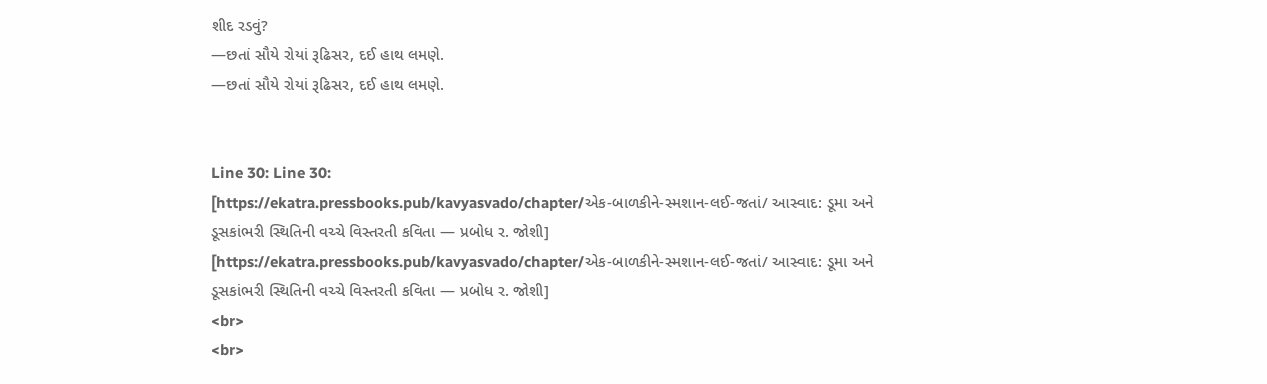શીદ રડવું?
—છતાં સૌયે રોયાં રૂઢિસર, દઈ હાથ લમણે.
—છતાં સૌયે રોયાં રૂઢિસર, દઈ હાથ લમણે.


Line 30: Line 30:
[https://ekatra.pressbooks.pub/kavyasvado/chapter/એક-બાળકીને-સ્મશાન-લઈ-જતાં/ આસ્વાદ: ડૂમા અને ડૂસકાંભરી સ્થિતિની વચ્ચે વિસ્તરતી કવિતા — પ્રબોધ ર. જોશી]
[https://ekatra.pressbooks.pub/kavyasvado/chapter/એક-બાળકીને-સ્મશાન-લઈ-જતાં/ આસ્વાદ: ડૂમા અને ડૂસકાંભરી સ્થિતિની વચ્ચે વિસ્તરતી કવિતા — પ્રબોધ ર. જોશી]
<br>
<br>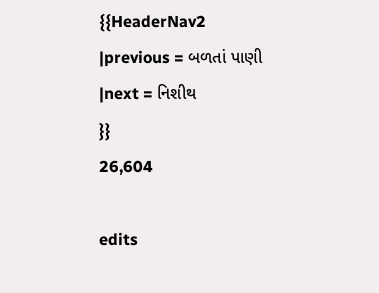{{HeaderNav2
|previous = બળતાં પાણી
|next = નિશીથ
}}
26,604

edits